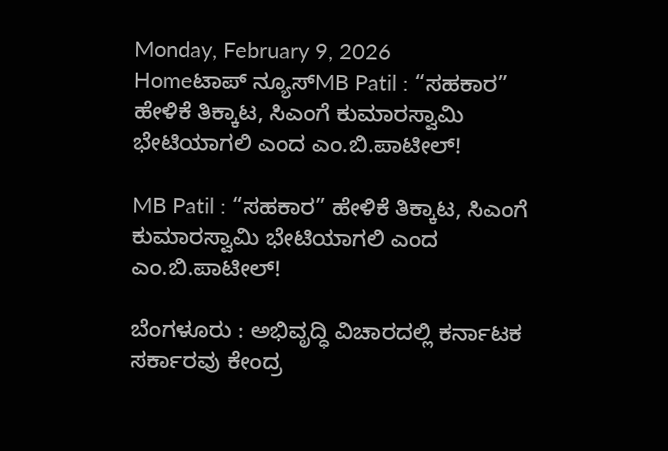Monday, February 9, 2026
Homeಟಾಪ್ ನ್ಯೂಸ್MB Patil : “ಸಹಕಾರ” ಹೇಳಿಕೆ ತಿಕ್ಕಾಟ, ಸಿಎಂಗೆ ಕುಮಾರಸ್ವಾಮಿ ಭೇಟಿಯಾಗಲಿ ಎಂದ ಎಂ.ಬಿ.ಪಾಟೀಲ್!

MB Patil : “ಸಹಕಾರ” ಹೇಳಿಕೆ ತಿಕ್ಕಾಟ, ಸಿಎಂಗೆ ಕುಮಾರಸ್ವಾಮಿ ಭೇಟಿಯಾಗಲಿ ಎಂದ ಎಂ.ಬಿ.ಪಾಟೀಲ್!

ಬೆಂಗಳೂರು : ಅಭಿವೃದ್ಧಿ ವಿಚಾರದಲ್ಲಿ ಕರ್ನಾಟಕ ಸರ್ಕಾರವು ಕೇಂದ್ರ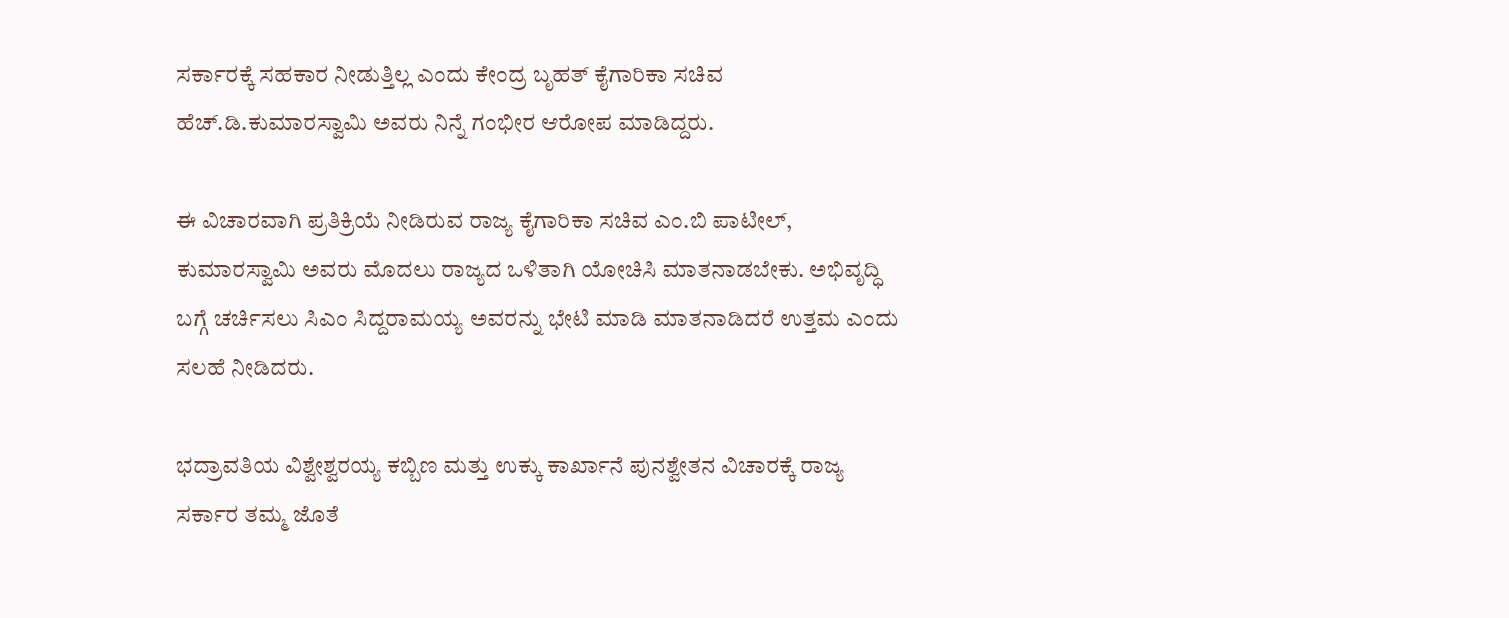ಸರ್ಕಾರಕ್ಕೆ ಸಹಕಾರ ನೀಡುತ್ತಿಲ್ಲ ಎಂದು ಕೇಂದ್ರ ಬೃಹತ್ ಕೈಗಾರಿಕಾ ಸಚಿವ ಹೆಚ್.ಡಿ.ಕುಮಾರಸ್ವಾಮಿ ಅವರು ನಿನ್ನೆ ಗಂಭೀರ ಆರೋಪ ಮಾಡಿದ್ದರು.

ಈ ವಿಚಾರವಾಗಿ ಪ್ರತಿಕ್ರಿಯೆ ನೀಡಿರುವ ರಾಜ್ಯ ಕೈಗಾರಿಕಾ ಸಚಿವ ಎಂ.ಬಿ ಪಾಟೀಲ್‌, ಕುಮಾರಸ್ವಾಮಿ ಅವರು ಮೊದಲು ರಾಜ್ಯದ ಒಳಿತಾಗಿ ಯೋಚಿಸಿ ಮಾತನಾಡಬೇಕು. ಅಭಿವೃದ್ಧಿ ಬಗ್ಗೆ ಚರ್ಚಿಸಲು ಸಿಎಂ ಸಿದ್ದರಾಮಯ್ಯ ಅವರನ್ನು ಭೇಟಿ ಮಾಡಿ ಮಾತನಾಡಿದರೆ ಉತ್ತಮ ಎಂದು ಸಲಹೆ ನೀಡಿದರು.

ಭದ್ರಾವತಿಯ ವಿಶ್ವೇಶ್ವರಯ್ಯ ಕಬ್ಬಿಣ ಮತ್ತು ಉಕ್ಕು ಕಾರ್ಖಾನೆ ಪುನಶ್ವೇತನ ವಿಚಾರಕ್ಕೆ ರಾಜ್ಯ ಸರ್ಕಾರ ತಮ್ಮ ಜೊತೆ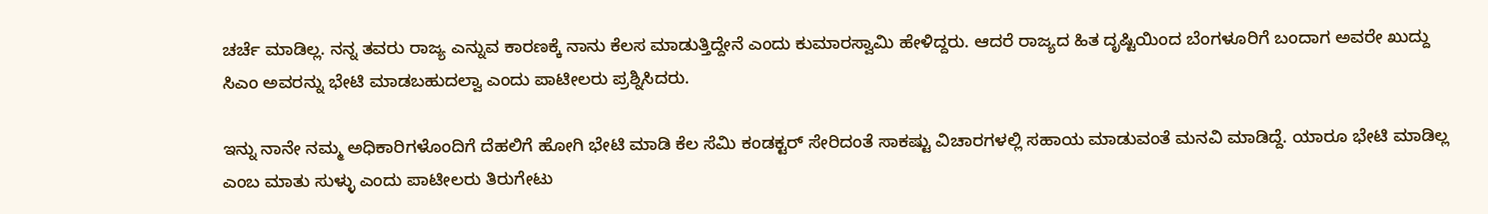ಚರ್ಚೆ ಮಾಡಿಲ್ಲ. ನನ್ನ ತವರು ರಾಜ್ಯ ಎನ್ನುವ ಕಾರಣಕ್ಕೆ ನಾನು ಕೆಲಸ ಮಾಡುತ್ತಿದ್ದೇನೆ ಎಂದು ಕುಮಾರಸ್ವಾಮಿ ಹೇಳಿದ್ದರು. ಆದರೆ ರಾಜ್ಯದ ಹಿತ ದೃಷ್ಟಿಯಿಂದ ಬೆಂಗಳೂರಿಗೆ ಬಂದಾಗ ಅವರೇ ಖುದ್ದು ಸಿಎಂ ಅವರನ್ನು ಭೇಟಿ‌ ಮಾಡಬಹುದಲ್ವಾ ಎಂದು ಪಾಟೀಲರು ಪ್ರಶ್ನಿಸಿದರು.

ಇನ್ನು ನಾನೇ ನಮ್ಮ ಅಧಿಕಾರಿಗಳೊಂದಿಗೆ ದೆಹಲಿಗೆ ಹೋಗಿ ಭೇಟಿ ಮಾಡಿ ಕೆಲ ಸೆಮಿ‌ ಕಂಡಕ್ಟರ್ ಸೇರಿದಂತೆ ಸಾಕಷ್ಟು ವಿಚಾರಗಳಲ್ಲಿ ಸಹಾಯ ಮಾಡುವಂತೆ ಮನವಿ ಮಾಡಿದ್ದೆ. ಯಾರೂ ಭೇಟಿ ಮಾಡಿಲ್ಲ ಎಂಬ ಮಾತು ಸುಳ್ಳು ಎಂದು ಪಾಟೀಲರು ತಿರುಗೇಟು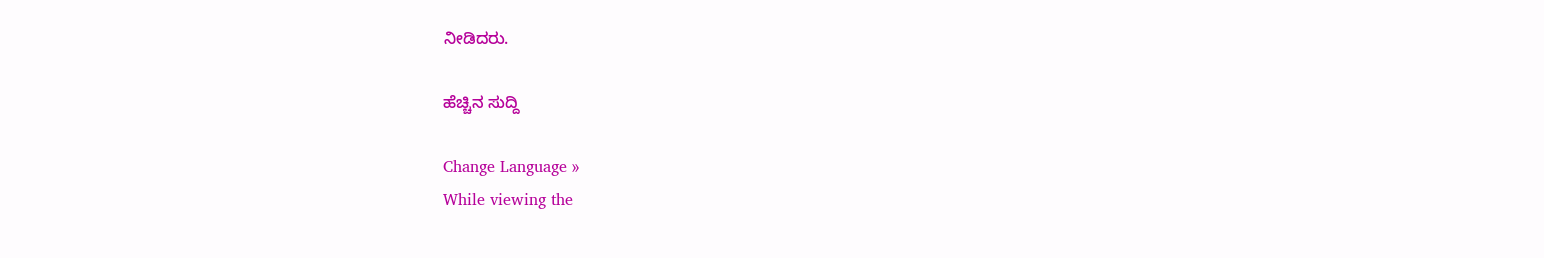ನೀಡಿದರು.

ಹೆಚ್ಚಿನ ಸುದ್ದಿ

Change Language »
While viewing the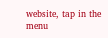website, tap in the menu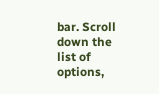bar. Scroll down the list of options,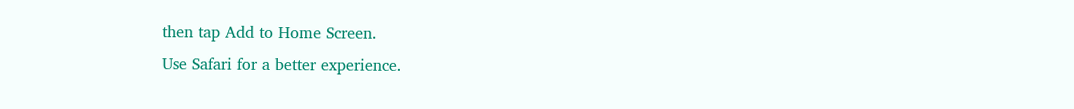then tap Add to Home Screen.
Use Safari for a better experience.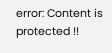error: Content is protected !!